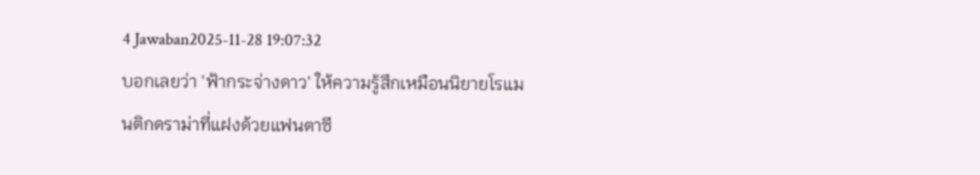4 Jawaban2025-11-28 19:07:32
บอกเลยว่า 'ฟ้ากระจ่างดาว' ให้ความรู้สึกเหมือนนิยายโรแมนติกดราม่าที่แฝงด้วยแฟนตาซี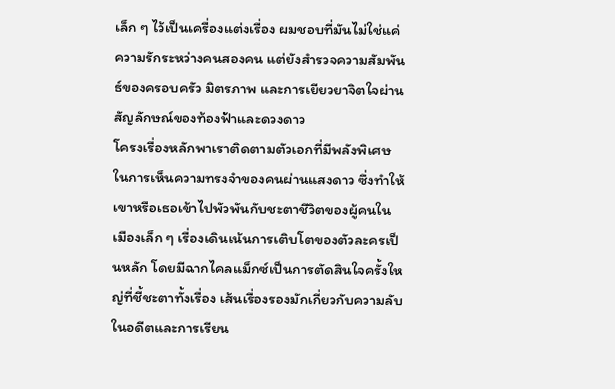เล็ก ๆ ไว้เป็นเครื่องแต่งเรื่อง ผมชอบที่มันไม่ใช่แค่ความรักระหว่างคนสองคน แต่ยังสำรวจความสัมพันธ์ของครอบครัว มิตรภาพ และการเยียวยาจิตใจผ่านสัญลักษณ์ของท้องฟ้าและดวงดาว
โครงเรื่องหลักพาเราติดตามตัวเอกที่มีพลังพิเศษในการเห็นความทรงจำของคนผ่านแสงดาว ซึ่งทำให้เขาหรือเธอเข้าไปพัวพันกับชะตาชีวิตของผู้คนในเมืองเล็ก ๆ เรื่องเดินเน้นการเติบโตของตัวละครเป็นหลัก โดยมีฉากไคลแม็กซ์เป็นการตัดสินใจครั้งใหญ่ที่ชี้ชะตาทั้งเรื่อง เส้นเรื่องรองมักเกี่ยวกับความลับในอดีตและการเรียน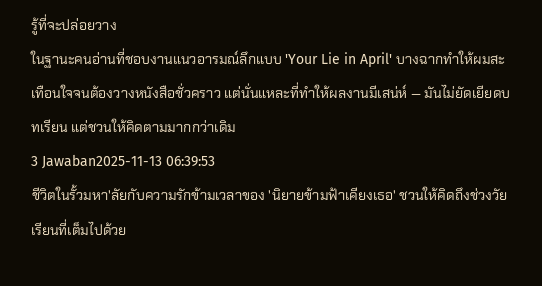รู้ที่จะปล่อยวาง
ในฐานะคนอ่านที่ชอบงานแนวอารมณ์ลึกแบบ 'Your Lie in April' บางฉากทำให้ผมสะเทือนใจจนต้องวางหนังสือชั่วคราว แต่นั่นแหละที่ทำให้ผลงานมีเสน่ห์ — มันไม่ยัดเยียดบทเรียน แต่ชวนให้คิดตามมากกว่าเดิม
3 Jawaban2025-11-13 06:39:53
ชีวิตในรั้วมหา'ลัยกับความรักข้ามเวลาของ 'นิยายข้ามฟ้าเคียงเธอ' ชวนให้คิดถึงช่วงวัยเรียนที่เต็มไปด้วย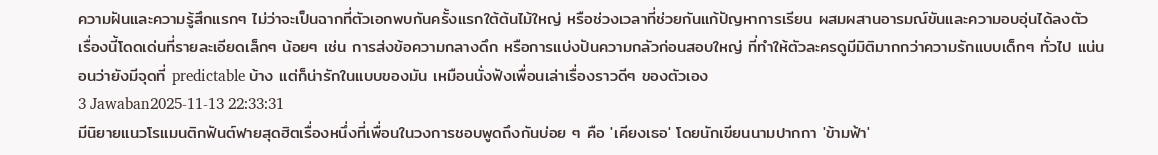ความฝันและความรู้สึกแรกๆ ไม่ว่าจะเป็นฉากที่ตัวเอกพบกันครั้งแรกใต้ต้นไม้ใหญ่ หรือช่วงเวลาที่ช่วยกันแก้ปัญหาการเรียน ผสมผสานอารมณ์ขันและความอบอุ่นได้ลงตัว
เรื่องนี้โดดเด่นที่รายละเอียดเล็กๆ น้อยๆ เช่น การส่งข้อความกลางดึก หรือการแบ่งปันความกลัวก่อนสอบใหญ่ ที่ทำให้ตัวละครดูมีมิติมากกว่าความรักแบบเด็กๆ ทั่วไป แน่นอนว่ายังมีจุดที่ predictable บ้าง แต่ก็น่ารักในแบบของมัน เหมือนนั่งฟังเพื่อนเล่าเรื่องราวดีๆ ของตัวเอง
3 Jawaban2025-11-13 22:33:31
มีนิยายแนวโรแมนติกฟันต์ฟายสุดฮิตเรื่องหนึ่งที่เพื่อนในวงการชอบพูดถึงกันบ่อย ๆ คือ 'เคียงเธอ' โดยนักเขียนนามปากกา 'ข้ามฟ้า'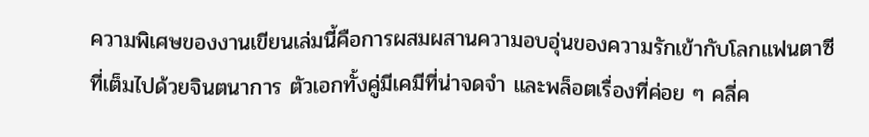ความพิเศษของงานเขียนเล่มนี้คือการผสมผสานความอบอุ่นของความรักเข้ากับโลกแฟนตาซีที่เต็มไปด้วยจินตนาการ ตัวเอกทั้งคู่มีเคมีที่น่าจดจำ และพล็อตเรื่องที่ค่อย ๆ คลี่ค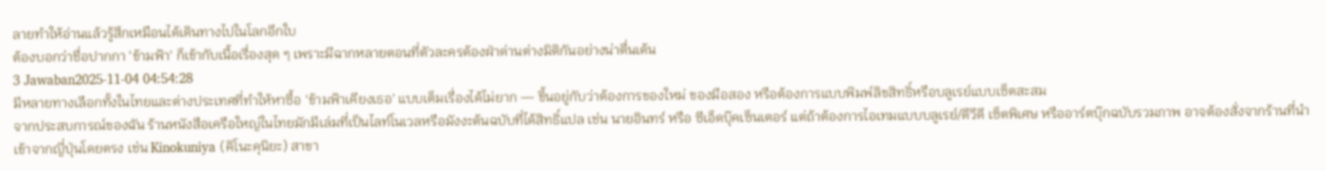ลายทำให้อ่านแล้วรู้สึกเหมือนได้เดินทางไปในโลกอีกใบ
ต้องบอกว่าชื่อปากกา 'ข้ามฟ้า' ก็เข้ากับเนื้อเรื่องสุด ๆ เพราะมีฉากหลายตอนที่ตัวละครต้องฝ่าด่านต่างมิติกันอย่างน่าตื่นเต้น
3 Jawaban2025-11-04 04:54:28
มีหลายทางเลือกทั้งในไทยและต่างประเทศที่ทำให้หาซื้อ 'ข้ามฟ้าเคียงเธอ' แบบเต็มเรื่องได้ไม่ยาก — ขึ้นอยู่กับว่าต้องการของใหม่ ของมือสอง หรือต้องการแบบพิมพ์ลิขสิทธิ์หรือบลูเรย์แบบเซ็ตสะสม
จากประสบการณ์ของฉัน ร้านหนังสือเครือใหญ่ในไทยมักมีเล่มที่เป็นไลท์โนเวลหรือมังงะต้นฉบับที่ได้สิทธิ์แปล เช่น นายอินทร์ หรือ ซีเอ็ดบุ๊คเซ็นเตอร์ แต่ถ้าต้องการไอเทมแบบบลูเรย์/ดีวีดี เซ็ตพิเศษ หรืออาร์ตบุ๊กฉบับรวมภาพ อาจต้องสั่งจากร้านที่นำเข้าจากญี่ปุ่นโดยตรง เช่น Kinokuniya (คิโนะคุนิยะ) สาขา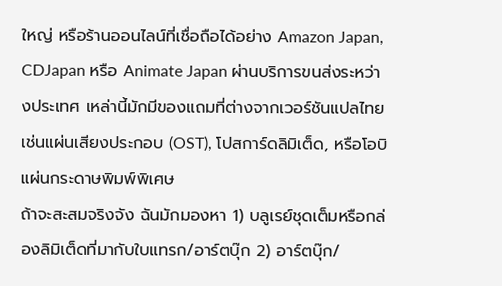ใหญ่ หรือร้านออนไลน์ที่เชื่อถือได้อย่าง Amazon Japan, CDJapan หรือ Animate Japan ผ่านบริการขนส่งระหว่างประเทศ เหล่านี้มักมีของแถมที่ต่างจากเวอร์ชันแปลไทย เช่นแผ่นเสียงประกอบ (OST), โปสการ์ดลิมิเต็ด, หรือโอบิแผ่นกระดาษพิมพ์พิเศษ
ถ้าจะสะสมจริงจัง ฉันมักมองหา 1) บลูเรย์ชุดเต็มหรือกล่องลิมิเต็ดที่มากับใบแทรก/อาร์ตบุ๊ก 2) อาร์ตบุ๊ก/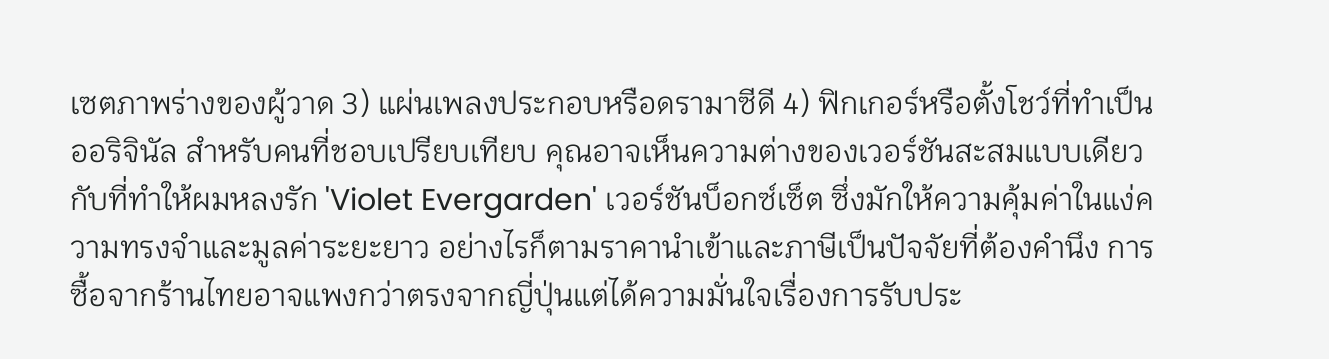เซตภาพร่างของผู้วาด 3) แผ่นเพลงประกอบหรือดรามาซีดี 4) ฟิกเกอร์หรือตั้งโชว์ที่ทำเป็นออริจินัล สำหรับคนที่ชอบเปรียบเทียบ คุณอาจเห็นความต่างของเวอร์ชันสะสมแบบเดียวกับที่ทำให้ผมหลงรัก 'Violet Evergarden' เวอร์ชันบ็อกซ์เซ็ต ซึ่งมักให้ความคุ้มค่าในแง่ความทรงจำและมูลค่าระยะยาว อย่างไรก็ตามราคานำเข้าและภาษีเป็นปัจจัยที่ต้องคำนึง การซื้อจากร้านไทยอาจแพงกว่าตรงจากญี่ปุ่นแต่ได้ความมั่นใจเรื่องการรับประ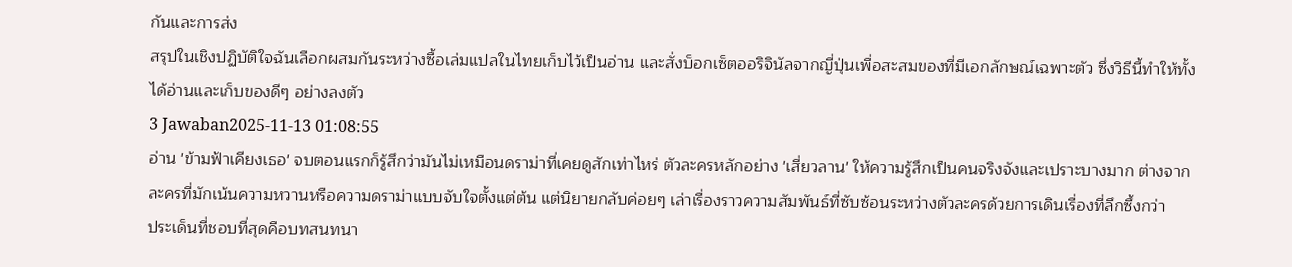กันและการส่ง
สรุปในเชิงปฏิบัติใจฉันเลือกผสมกันระหว่างซื้อเล่มแปลในไทยเก็บไว้เป็นอ่าน และสั่งบ็อกเซ็ตออริจินัลจากญี่ปุ่นเพื่อสะสมของที่มีเอกลักษณ์เฉพาะตัว ซึ่งวิธีนี้ทำให้ทั้งได้อ่านและเก็บของดีๆ อย่างลงตัว
3 Jawaban2025-11-13 01:08:55
อ่าน 'ข้ามฟ้าเคียงเธอ' จบตอนแรกก็รู้สึกว่ามันไม่เหมือนดราม่าที่เคยดูสักเท่าไหร่ ตัวละครหลักอย่าง 'เสี่ยวลาน' ให้ความรู้สึกเป็นคนจริงจังและเปราะบางมาก ต่างจากละครที่มักเน้นความหวานหรือความดราม่าแบบจับใจตั้งแต่ต้น แต่นิยายกลับค่อยๆ เล่าเรื่องราวความสัมพันธ์ที่ซับซ้อนระหว่างตัวละครด้วยการเดินเรื่องที่ลึกซึ้งกว่า
ประเด็นที่ชอบที่สุดคือบทสนทนา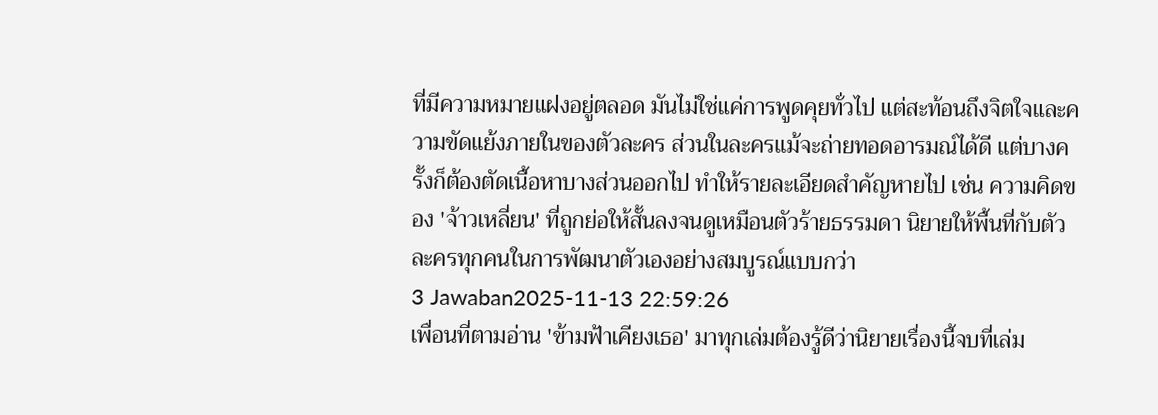ที่มีความหมายแฝงอยู่ตลอด มันไม่ใช่แค่การพูดคุยทั่วไป แต่สะท้อนถึงจิตใจและความขัดแย้งภายในของตัวละคร ส่วนในละครแม้จะถ่ายทอดอารมณ์ได้ดี แต่บางครั้งก็ต้องตัดเนื้อหาบางส่วนออกไป ทำให้รายละเอียดสำคัญหายไป เช่น ความคิดของ 'จ้าวเหลี่ยน' ที่ถูกย่อให้สั้นลงจนดูเหมือนตัวร้ายธรรมดา นิยายให้พื้นที่กับตัวละครทุกคนในการพัฒนาตัวเองอย่างสมบูรณ์แบบกว่า
3 Jawaban2025-11-13 22:59:26
เพื่อนที่ตามอ่าน 'ข้ามฟ้าเคียงเธอ' มาทุกเล่มต้องรู้ดีว่านิยายเรื่องนี้จบที่เล่ม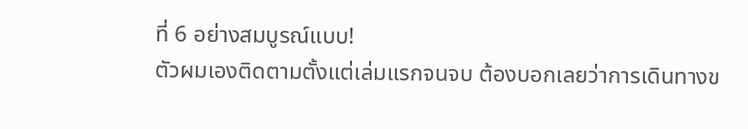ที่ 6 อย่างสมบูรณ์แบบ!
ตัวผมเองติดตามตั้งแต่เล่มแรกจนจบ ต้องบอกเลยว่าการเดินทางข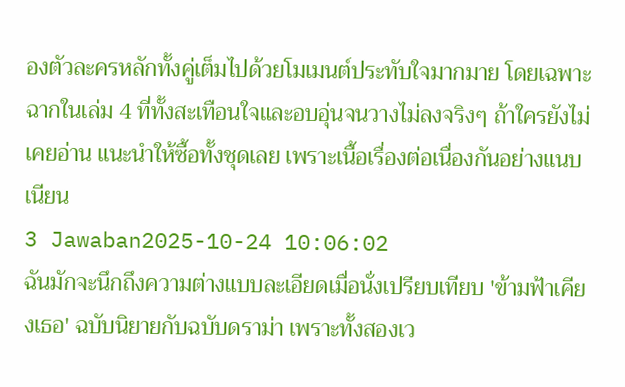องตัวละครหลักทั้งคู่เต็มไปด้วยโมเมนต์ประทับใจมากมาย โดยเฉพาะฉากในเล่ม 4 ที่ทั้งสะเทือนใจและอบอุ่นจนวางไม่ลงจริงๆ ถ้าใครยังไม่เคยอ่าน แนะนำให้ซื้อทั้งชุดเลย เพราะเนื้อเรื่องต่อเนื่องกันอย่างแนบเนียน
3 Jawaban2025-10-24 10:06:02
ฉันมักจะนึกถึงความต่างแบบละเอียดเมื่อนั่งเปรียบเทียบ 'ข้ามฟ้าเคียงเธอ' ฉบับนิยายกับฉบับดราม่า เพราะทั้งสองเว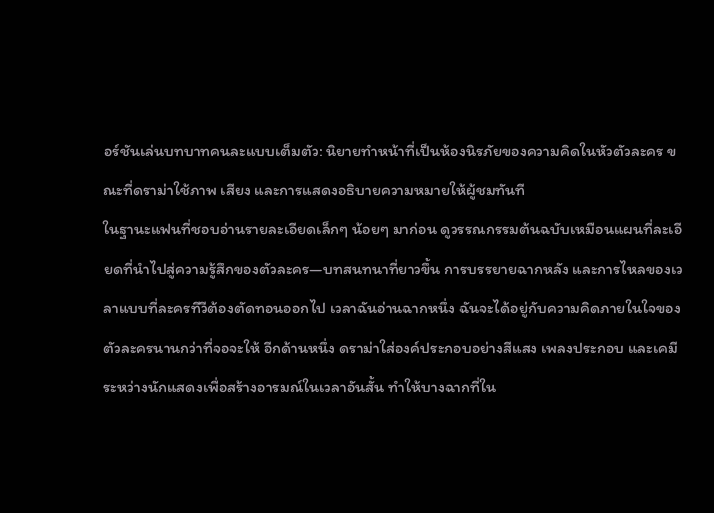อร์ชันเล่นบทบาทคนละแบบเต็มตัว: นิยายทำหน้าที่เป็นห้องนิรภัยของความคิดในหัวตัวละคร ขณะที่ดราม่าใช้ภาพ เสียง และการแสดงอธิบายความหมายให้ผู้ชมทันที
ในฐานะแฟนที่ชอบอ่านรายละเอียดเล็กๆ น้อยๆ มาก่อน ดูวรรณกรรมต้นฉบับเหมือนแผนที่ละเอียดที่นำไปสู่ความรู้สึกของตัวละคร—บทสนทนาที่ยาวขึ้น การบรรยายฉากหลัง และการไหลของเวลาแบบที่ละครทีวีต้องตัดทอนออกไป เวลาฉันอ่านฉากหนึ่ง ฉันจะได้อยู่กับความคิดภายในใจของตัวละครนานกว่าที่จอจะให้ อีกด้านหนึ่ง ดราม่าใส่องค์ประกอบอย่างสีแสง เพลงประกอบ และเคมีระหว่างนักแสดงเพื่อสร้างอารมณ์ในเวลาอันสั้น ทำให้บางฉากที่ใน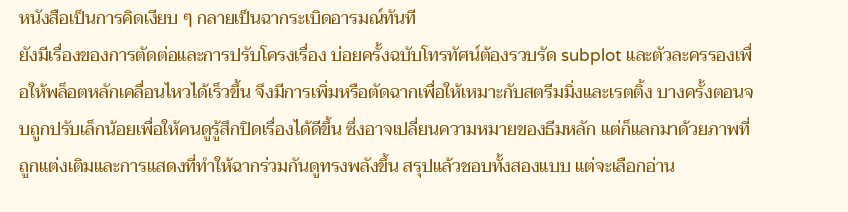หนังสือเป็นการคิดเงียบ ๆ กลายเป็นฉากระเบิดอารมณ์ทันที
ยังมีเรื่องของการตัดต่อและการปรับโครงเรื่อง บ่อยครั้งฉบับโทรทัศน์ต้องรวบรัด subplot และตัวละครรองเพื่อให้พล็อตหลักเคลื่อนไหวได้เร็วขึ้น จึงมีการเพิ่มหรือตัดฉากเพื่อให้เหมาะกับสตรีมมิ่งและเรตติ้ง บางครั้งตอนจบถูกปรับเล็กน้อยเพื่อให้คนดูรู้สึกปิดเรื่องได้ดีขึ้น ซึ่งอาจเปลี่ยนความหมายของธีมหลัก แต่ก็แลกมาด้วยภาพที่ถูกแต่งเติมและการแสดงที่ทำให้ฉากร่วมกันดูทรงพลังขึ้น สรุปแล้วชอบทั้งสองแบบ แต่จะเลือกอ่าน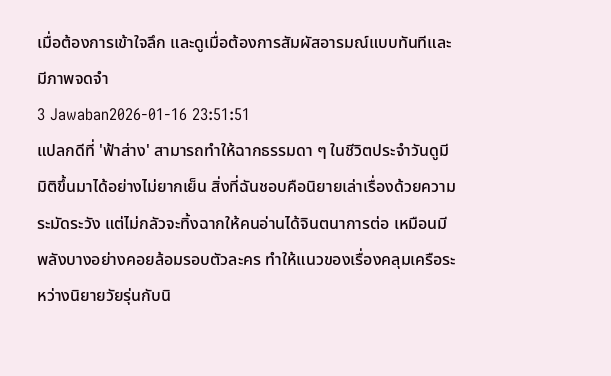เมื่อต้องการเข้าใจลึก และดูเมื่อต้องการสัมผัสอารมณ์แบบทันทีและมีภาพจดจำ
3 Jawaban2026-01-16 23:51:51
แปลกดีที่ 'ฟ้าส่าง' สามารถทำให้ฉากธรรมดา ๆ ในชีวิตประจำวันดูมีมิติขึ้นมาได้อย่างไม่ยากเย็น สิ่งที่ฉันชอบคือนิยายเล่าเรื่องด้วยความระมัดระวัง แต่ไม่กลัวจะทิ้งฉากให้คนอ่านได้จินตนาการต่อ เหมือนมีพลังบางอย่างคอยล้อมรอบตัวละคร ทำให้แนวของเรื่องคลุมเครือระหว่างนิยายวัยรุ่นกับนิ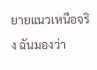ยายแนวเหนือจริง ฉันมองว่า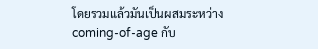โดยรวมแล้วมันเป็นผสมระหว่าง coming-of-age กับ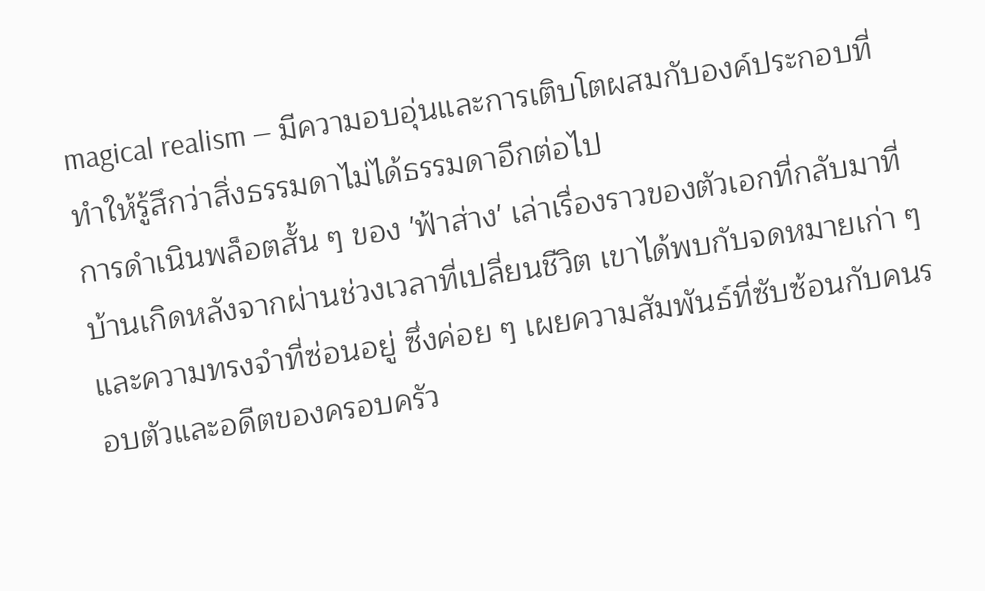magical realism — มีความอบอุ่นและการเติบโตผสมกับองค์ประกอบที่ทำให้รู้สึกว่าสิ่งธรรมดาไม่ได้ธรรมดาอีกต่อไป
การดำเนินพล็อตสั้น ๆ ของ 'ฟ้าส่าง' เล่าเรื่องราวของตัวเอกที่กลับมาที่บ้านเกิดหลังจากผ่านช่วงเวลาที่เปลี่ยนชีวิต เขาได้พบกับจดหมายเก่า ๆ และความทรงจำที่ซ่อนอยู่ ซึ่งค่อย ๆ เผยความสัมพันธ์ที่ซับซ้อนกับคนรอบตัวและอดีตของครอบครัว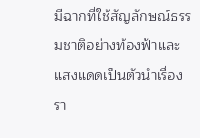มีฉากที่ใช้สัญลักษณ์ธรรมชาติอย่างท้องฟ้าและแสงแดดเป็นตัวนำเรื่อง รา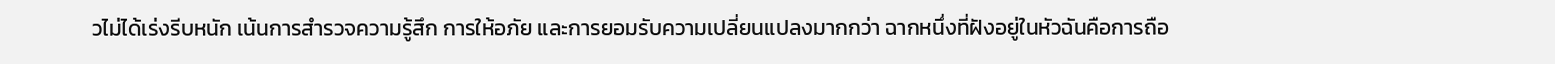วไม่ได้เร่งรีบหนัก เน้นการสำรวจความรู้สึก การให้อภัย และการยอมรับความเปลี่ยนแปลงมากกว่า ฉากหนึ่งที่ฝังอยู่ในหัวฉันคือการถือ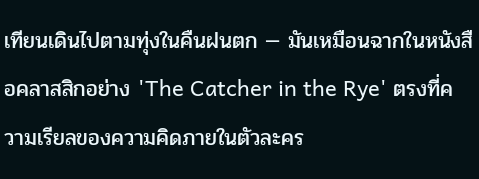เทียนเดินไปตามทุ่งในคืนฝนตก — มันเหมือนฉากในหนังสือคลาสสิกอย่าง 'The Catcher in the Rye' ตรงที่ความเรียลของความคิดภายในตัวละคร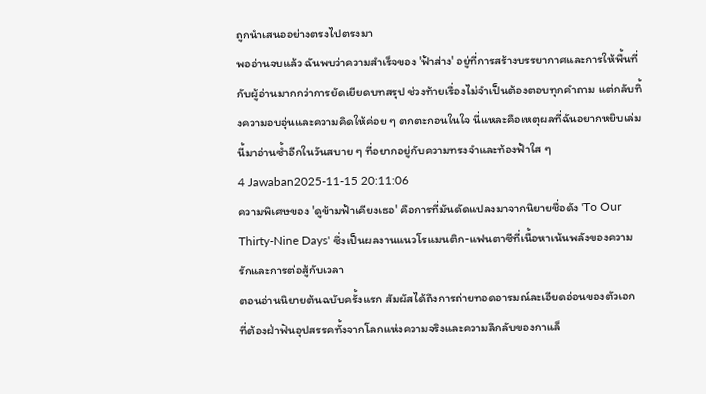ถูกนำเสนออย่างตรงไปตรงมา
พออ่านจบแล้ว ฉันพบว่าความสำเร็จของ 'ฟ้าส่าง' อยู่ที่การสร้างบรรยากาศและการให้พื้นที่กับผู้อ่านมากกว่าการยัดเยียดบทสรุป ช่วงท้ายเรื่องไม่จำเป็นต้องตอบทุกคำถาม แต่กลับทิ้งความอบอุ่นและความคิดให้ค่อย ๆ ตกตะกอนในใจ นี่แหละคือเหตุผลที่ฉันอยากหยิบเล่มนี้มาอ่านซ้ำอีกในวันสบาย ๆ ที่อยากอยู่กับความทรงจำและท้องฟ้าใส ๆ
4 Jawaban2025-11-15 20:11:06
ความพิเศษของ 'ดูข้ามฟ้าเคียงเธอ' คือการที่มันดัดแปลงมาจากนิยายชื่อดัง 'To Our Thirty-Nine Days' ซึ่งเป็นผลงานแนวโรแมนติก-แฟนตาซีที่เนื้อหาเน้นพลังของความรักและการต่อสู้กับเวลา
ตอนอ่านนิยายต้นฉบับครั้งแรก สัมผัสได้ถึงการถ่ายทอดอารมณ์ละเอียดอ่อนของตัวเอก ที่ต้องฝ่าฟันอุปสรรคทั้งจากโลกแห่งความจริงและความลึกลับของกาแล็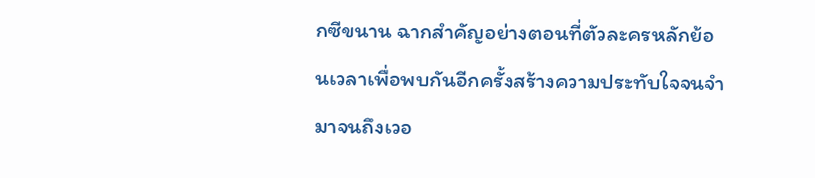กซีขนาน ฉากสำคัญอย่างตอนที่ตัวละครหลักย้อนเวลาเพื่อพบกันอีกครั้งสร้างความประทับใจจนจำมาจนถึงเวอ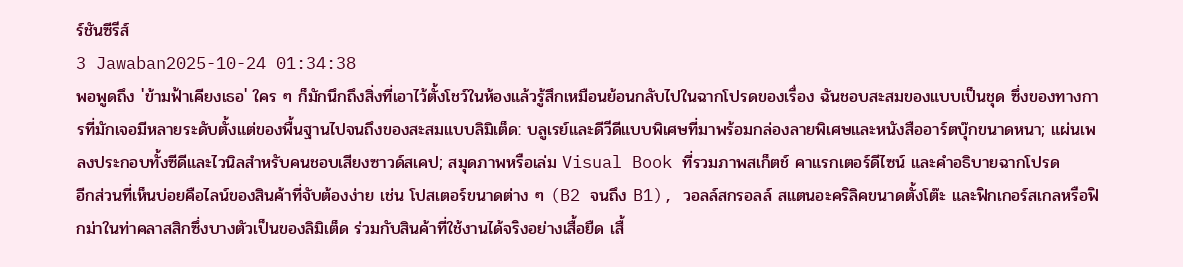ร์ชันซีรีส์
3 Jawaban2025-10-24 01:34:38
พอพูดถึง 'ข้ามฟ้าเคียงเธอ' ใคร ๆ ก็มักนึกถึงสิ่งที่เอาไว้ตั้งโชว์ในห้องแล้วรู้สึกเหมือนย้อนกลับไปในฉากโปรดของเรื่อง ฉันชอบสะสมของแบบเป็นชุด ซึ่งของทางการที่มักเจอมีหลายระดับตั้งแต่ของพื้นฐานไปจนถึงของสะสมแบบลิมิเต็ด: บลูเรย์และดีวีดีแบบพิเศษที่มาพร้อมกล่องลายพิเศษและหนังสืออาร์ตบุ๊กขนาดหนา; แผ่นเพลงประกอบทั้งซีดีและไวนิลสำหรับคนชอบเสียงซาวด์สเคป; สมุดภาพหรือเล่ม Visual Book ที่รวมภาพสเก็ตช์ คาแรกเตอร์ดีไซน์ และคำอธิบายฉากโปรด
อีกส่วนที่เห็นบ่อยคือไลน์ของสินค้าที่จับต้องง่าย เช่น โปสเตอร์ขนาดต่าง ๆ (B2 จนถึง B1), วอลล์สกรอลล์ สแตนอะคริลิคขนาดตั้งโต๊ะ และฟิกเกอร์สเกลหรือฟิกม่าในท่าคลาสสิกซึ่งบางตัวเป็นของลิมิเต็ด ร่วมกับสินค้าที่ใช้งานได้จริงอย่างเสื้อยืด เสื้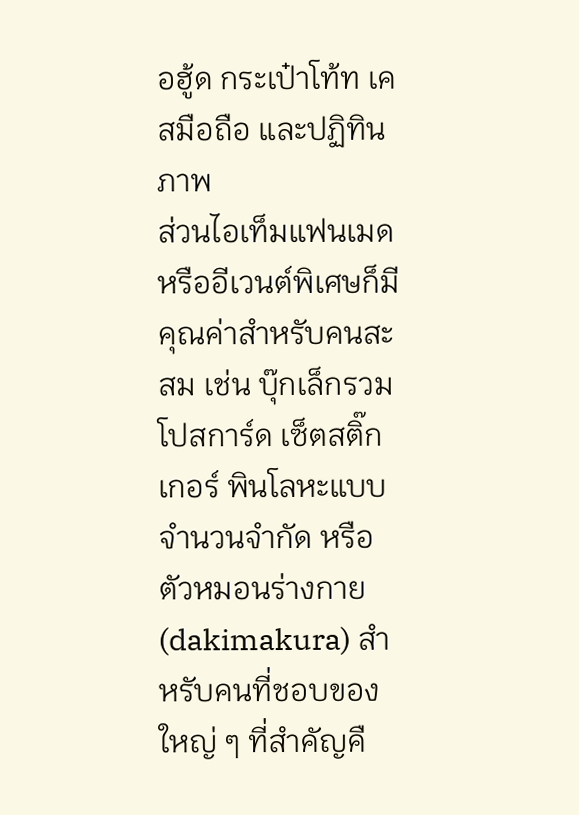อฮู้ด กระเป๋าโท้ท เคสมือถือ และปฏิทินภาพ
ส่วนไอเท็มแฟนเมดหรืออีเวนต์พิเศษก็มีคุณค่าสำหรับคนสะสม เช่น บุ๊กเล็กรวมโปสการ์ด เซ็ตสติ๊กเกอร์ พินโลหะแบบจำนวนจำกัด หรือตัวหมอนร่างกาย (dakimakura) สำหรับคนที่ชอบของใหญ่ ๆ ที่สำคัญคื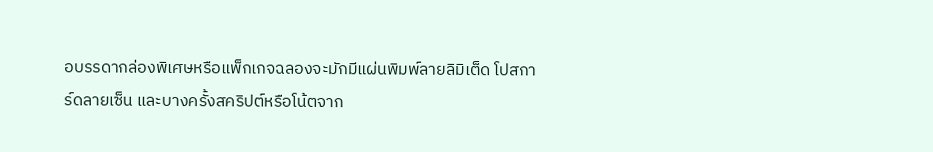อบรรดากล่องพิเศษหรือแพ็กเกจฉลองจะมักมีแผ่นพิมพ์ลายลิมิเต็ด โปสการ์ดลายเซ็น และบางครั้งสคริปต์หรือโน้ตจาก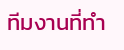ทีมงานที่ทำ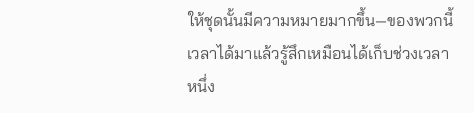ให้ชุดนั้นมีความหมายมากขึ้น—ของพวกนี้เวลาได้มาแล้วรู้สึกเหมือนได้เก็บช่วงเวลาหนึ่ง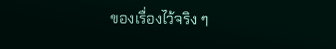ของเรื่องไว้จริง ๆ